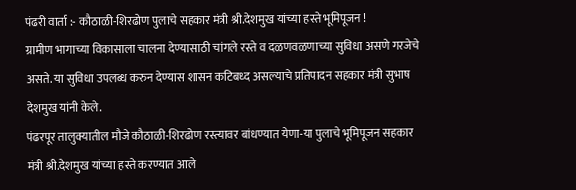पंढरी वार्ता :- कौठाळी-शिरढोण पुलाचे सहकार मंत्री श्री.देशमुख यांच्या हस्ते भूमिपूजन !
ग्रामीण भागाच्या विकासाला चालना देण्यासाठी चांगले रस्ते व दळणवळणाच्या सुविधा असणे गरजेचे असते. या सुविधा उपलब्ध करुन देण्यास शासन कटिबध्द असल्याचे प्रतिपादन सहकार मंत्री सुभाष देशमुख यांनी केले.
पंढरपूर तालुक्यातील मौजे कौठाळी-शिरढोण रस्त्यावर बांधण्यात येणा-या पुलाचे भूमिपूजन सहकार मंत्री श्री.देशमुख यांच्या हस्ते करण्यात आले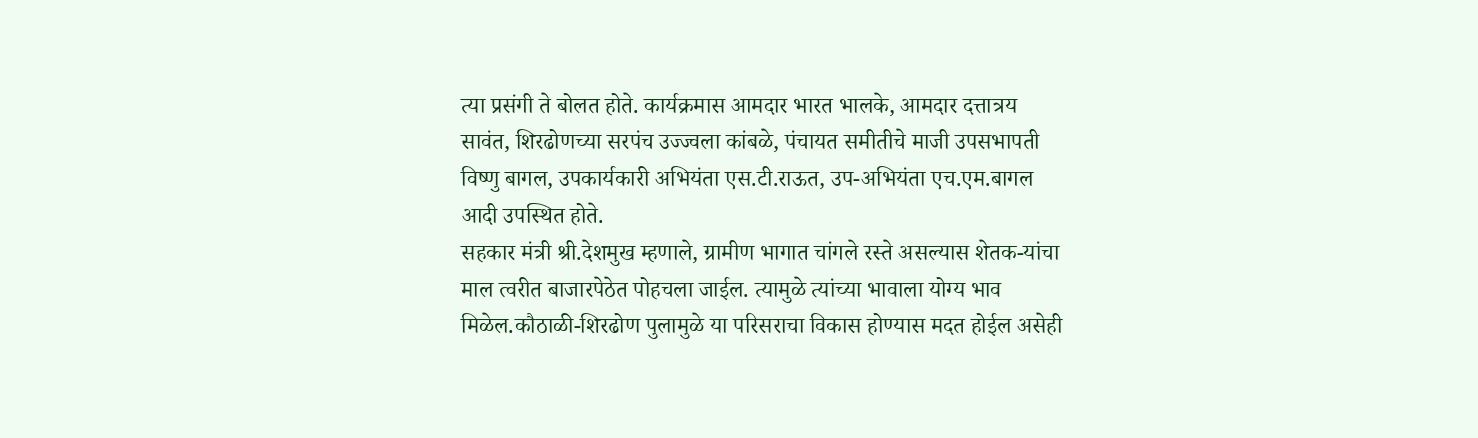त्या प्रसंगी ते बोलत होते. कार्यक्रमास आमदार भारत भालके, आमदार दत्तात्रय सावंत, शिरढोणच्या सरपंच उज्ज्वला कांबळे, पंचायत समीतीचे माजी उपसभापती विष्णु बागल, उपकार्यकारी अभियंता एस.टी.राऊत, उप-अभियंता एच.एम.बागल आदी उपस्थित होते.
सहकार मंत्री श्री.देशमुख म्हणाले, ग्रामीण भागात चांगले रस्ते असल्यास शेतक-यांचा माल त्वरीत बाजारपेठेत पोहचला जाईल. त्यामुळे त्यांच्या भावाला योग्य भाव मिळेल.कौठाळी-शिरढोण पुलामुळे या परिसराचा विकास होण्यास मदत होईल असेही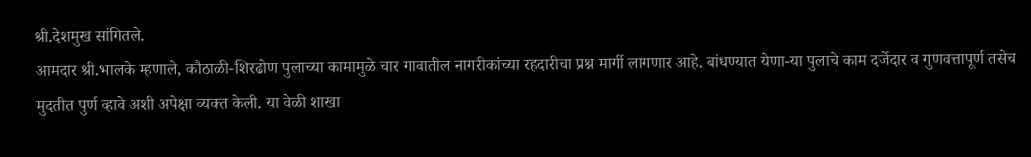श्री.देशमुख सांगितले.
आमदार श्री.भालके म्हणाले, कौठाळी-शिरढोण पुलाच्या कामामुळे चार गावातील नागरीकांच्या रहदारीचा प्रश्न मार्गी लागणार आहे. बांधण्यात येणा-या पुलाचे काम दर्जेदार व गुणवत्तापूर्ण तसेच मुदतीत पुर्ण व्हावे अशी अपेक्षा व्यक्त केली. या वेळी शाखा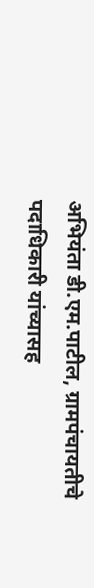अभियंता डी.एम.पाटील, ग्रामपंचायतीचे पदाधिकारी यांच्यासह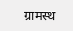ग्रामस्थ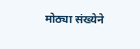मोठ्या संख्येने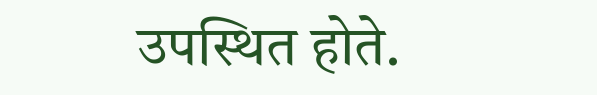उपस्थित होते.